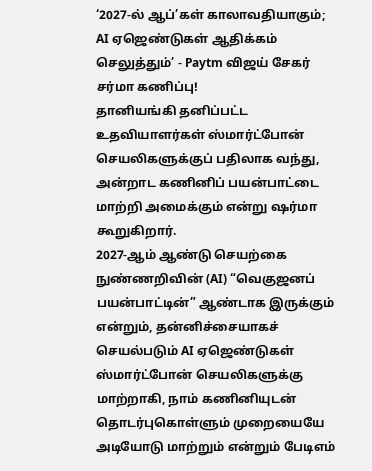‘2027-ல் ஆப்’கள் காலாவதியாகும்; AI ஏஜெண்டுகள் ஆதிக்கம் செலுத்தும்’ - Paytm விஜய் சேகர் சர்மா கணிப்பு!
தானியங்கி தனிப்பட்ட உதவியாளர்கள் ஸ்மார்ட்போன் செயலிகளுக்குப் பதிலாக வந்து, அன்றாட கணினிப் பயன்பாட்டை மாற்றி அமைக்கும் என்று ஷர்மா கூறுகிறார்.
2027-ஆம் ஆண்டு செயற்கை நுண்ணறிவின் (AI) “வெகுஜனப் பயன்பாட்டின்” ஆண்டாக இருக்கும் என்றும், தன்னிச்சையாகச் செயல்படும் AI ஏஜெண்டுகள் ஸ்மார்ட்போன் செயலிகளுக்கு மாற்றாகி, நாம் கணினியுடன் தொடர்புகொள்ளும் முறையையே அடியோடு மாற்றும் என்றும் பேடிஎம்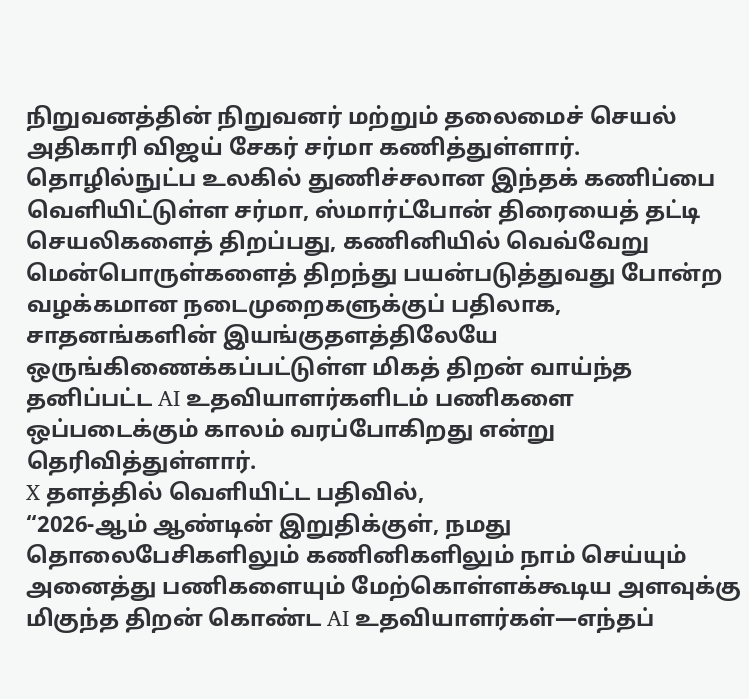நிறுவனத்தின் நிறுவனர் மற்றும் தலைமைச் செயல் அதிகாரி விஜய் சேகர் சர்மா கணித்துள்ளார்.
தொழில்நுட்ப உலகில் துணிச்சலான இந்தக் கணிப்பை வெளியிட்டுள்ள சர்மா, ஸ்மார்ட்போன் திரையைத் தட்டி செயலிகளைத் திறப்பது, கணினியில் வெவ்வேறு மென்பொருள்களைத் திறந்து பயன்படுத்துவது போன்ற வழக்கமான நடைமுறைகளுக்குப் பதிலாக, சாதனங்களின் இயங்குதளத்திலேயே ஒருங்கிணைக்கப்பட்டுள்ள மிகத் திறன் வாய்ந்த தனிப்பட்ட AI உதவியாளர்களிடம் பணிகளை ஒப்படைக்கும் காலம் வரப்போகிறது என்று தெரிவித்துள்ளார்.
X தளத்தில் வெளியிட்ட பதிவில்,
“2026-ஆம் ஆண்டின் இறுதிக்குள், நமது தொலைபேசிகளிலும் கணினிகளிலும் நாம் செய்யும் அனைத்து பணிகளையும் மேற்கொள்ளக்கூடிய அளவுக்கு மிகுந்த திறன் கொண்ட AI உதவியாளர்கள்—எந்தப்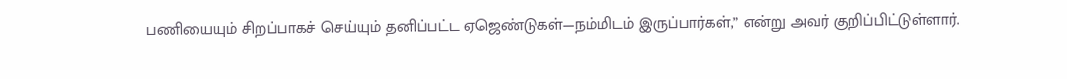பணியையும் சிறப்பாகச் செய்யும் தனிப்பட்ட ஏஜெண்டுகள்—நம்மிடம் இருப்பார்கள்,” என்று அவர் குறிப்பிட்டுள்ளார்.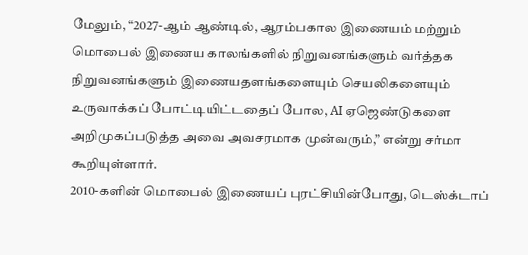மேலும், “2027-ஆம் ஆண்டில், ஆரம்பகால இணையம் மற்றும் மொபைல் இணைய காலங்களில் நிறுவனங்களும் வர்த்தக நிறுவனங்களும் இணையதளங்களையும் செயலிகளையும் உருவாக்கப் போட்டியிட்டதைப் போல, AI ஏஜெண்டுகளை அறிமுகப்படுத்த அவை அவசரமாக முன்வரும்,” என்று சர்மா கூறியுள்ளார்.
2010-களின் மொபைல் இணையப் புரட்சியின்போது, டெஸ்க்டாப்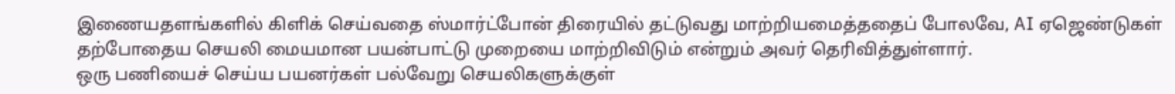இணையதளங்களில் கிளிக் செய்வதை ஸ்மார்ட்போன் திரையில் தட்டுவது மாற்றியமைத்ததைப் போலவே, AI ஏஜெண்டுகள் தற்போதைய செயலி மையமான பயன்பாட்டு முறையை மாற்றிவிடும் என்றும் அவர் தெரிவித்துள்ளார்.
ஒரு பணியைச் செய்ய பயனர்கள் பல்வேறு செயலிகளுக்குள்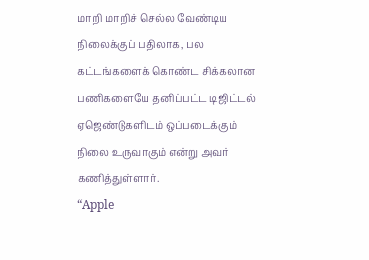மாறி மாறிச் செல்ல வேண்டிய நிலைக்குப் பதிலாக, பல கட்டங்களைக் கொண்ட சிக்கலான பணிகளையே தனிப்பட்ட டிஜிட்டல் ஏஜெண்டுகளிடம் ஒப்படைக்கும் நிலை உருவாகும் என்று அவர் கணித்துள்ளார்.
“Apple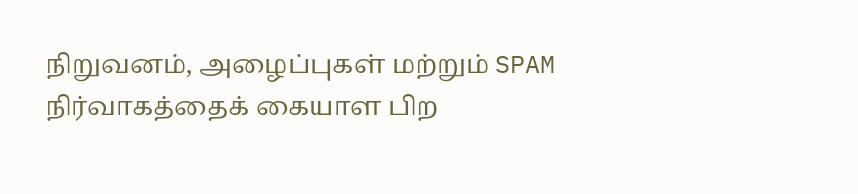நிறுவனம், அழைப்புகள் மற்றும் SPAM நிர்வாகத்தைக் கையாள பிற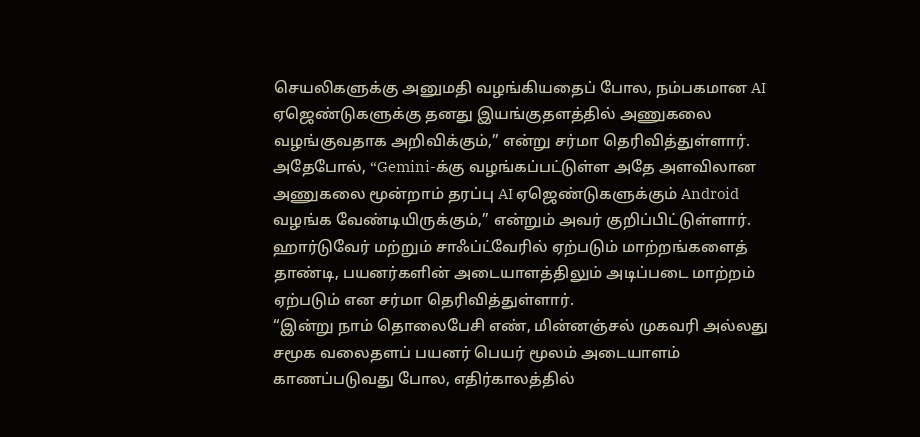செயலிகளுக்கு அனுமதி வழங்கியதைப் போல, நம்பகமான AI ஏஜெண்டுகளுக்கு தனது இயங்குதளத்தில் அணுகலை வழங்குவதாக அறிவிக்கும்,” என்று சர்மா தெரிவித்துள்ளார்.
அதேபோல், “Gemini-க்கு வழங்கப்பட்டுள்ள அதே அளவிலான அணுகலை மூன்றாம் தரப்பு AI ஏஜெண்டுகளுக்கும் Android வழங்க வேண்டியிருக்கும்,” என்றும் அவர் குறிப்பிட்டுள்ளார்.
ஹார்டுவேர் மற்றும் சாஃப்ட்வேரில் ஏற்படும் மாற்றங்களைத் தாண்டி, பயனர்களின் அடையாளத்திலும் அடிப்படை மாற்றம் ஏற்படும் என சர்மா தெரிவித்துள்ளார்.
“இன்று நாம் தொலைபேசி எண், மின்னஞ்சல் முகவரி அல்லது சமூக வலைதளப் பயனர் பெயர் மூலம் அடையாளம் காணப்படுவது போல, எதிர்காலத்தில்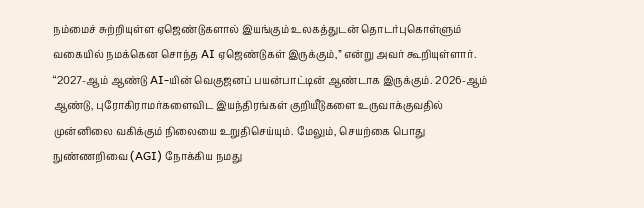நம்மைச் சுற்றியுள்ள ஏஜெண்டுகளால் இயங்கும் உலகத்துடன் தொடர்புகொள்ளும் வகையில் நமக்கென சொந்த AI ஏஜெண்டுகள் இருக்கும்,” என்று அவர் கூறியுள்ளார்.
“2027-ஆம் ஆண்டு AI-யின் வெகுஜனப் பயன்பாட்டின் ஆண்டாக இருக்கும். 2026-ஆம் ஆண்டு, புரோகிராமர்களைவிட இயந்திரங்கள் குறியீடுகளை உருவாக்குவதில் முன்னிலை வகிக்கும் நிலையை உறுதிசெய்யும். மேலும், செயற்கை பொது நுண்ணறிவை (AGI) நோக்கிய நமது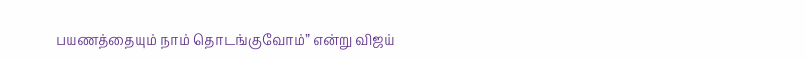பயணத்தையும் நாம் தொடங்குவோம்” என்று விஜய்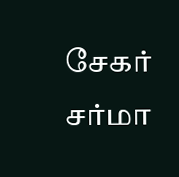சேகர் சர்மா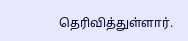தெரிவித்துள்ளார்.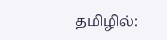தமிழில்: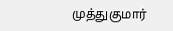முத்துகுமார்